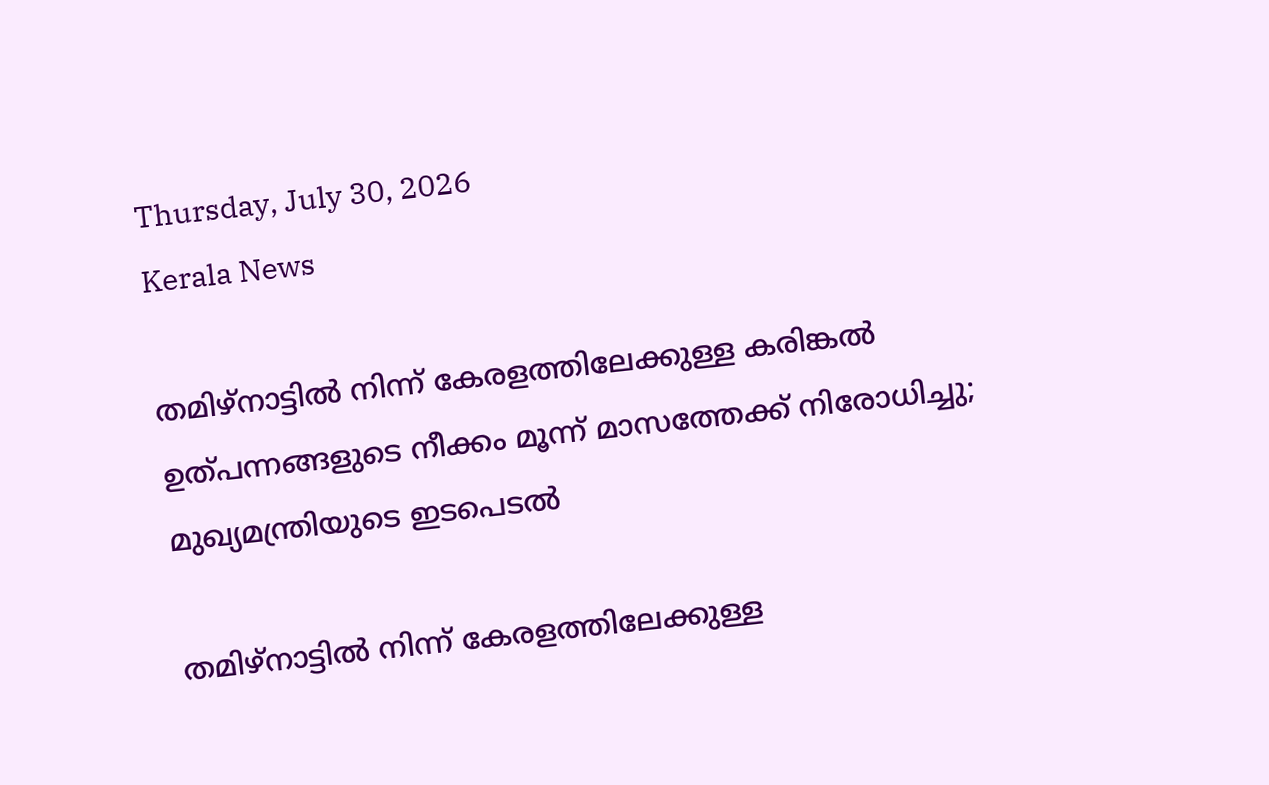Thursday, July 30, 2026
Kerala News

തമിഴ്‌നാട്ടില്‍ നിന്ന് കേരളത്തിലേക്കുള്ള കരിങ്കല്‍ ഉത്പന്നങ്ങളുടെ നീക്കം മൂന്ന് മാസത്തേക്ക് നിരോധിച്ചു; മുഖ്യമന്ത്രിയുടെ ഇടപെടല്‍

തമിഴ്‌നാട്ടില്‍ നിന്ന് കേരളത്തിലേക്കുള്ള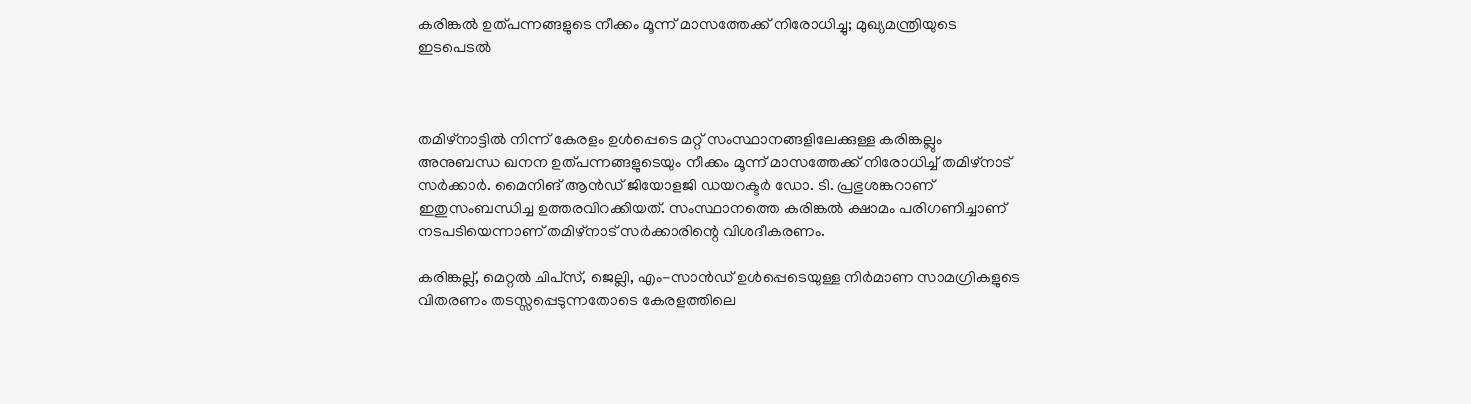കരിങ്കല്‍ ഉത്പന്നങ്ങളുടെ നീക്കം മൂന്ന് മാസത്തേക്ക് നിരോധിച്ചു; മുഖ്യമന്ത്രിയുടെ ഇടപെടല്‍



തമിഴ്‌നാട്ടില്‍ നിന്ന് കേരളം ഉള്‍പ്പെടെ മറ്റ് സംസ്ഥാനങ്ങളിലേക്കുള്ള കരിങ്കല്ലും അനുബന്ധ ഖനന ഉത്പന്നങ്ങളുടെയും നീക്കം മൂന്ന് മാസത്തേക്ക് നിരോധിച്ച് തമിഴ്‌നാട് സര്‍ക്കാര്‍. മൈനിങ് ആന്‍ഡ് ജിയോളജി ഡയറക്ടര്‍ ഡോ. ടി. പ്രഭുശങ്കറാണ് ഇതുസംബന്ധിച്ച ഉത്തരവിറക്കിയത്. സംസ്ഥാനത്തെ കരിങ്കല്‍ ക്ഷാമം പരിഗണിച്ചാണ് നടപടിയെന്നാണ് തമിഴ്‌നാട് സര്‍ക്കാരിന്റെ വിശദീകരണം.

കരിങ്കല്ല്, മെറ്റല്‍ ചിപ്‌സ്, ജെല്ലി, എം-സാന്‍ഡ് ഉള്‍പ്പെടെയുള്ള നിര്‍മാണ സാമഗ്രികളുടെ വിതരണം തടസ്സപ്പെടുന്നതോടെ കേരളത്തിലെ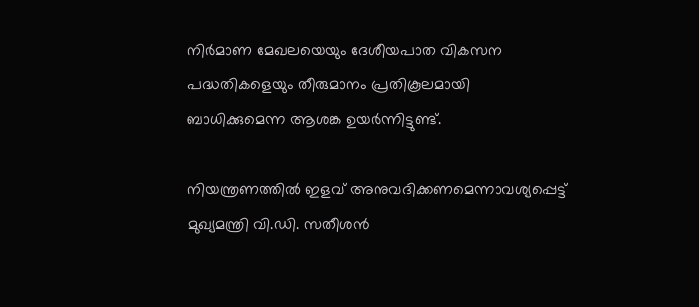നിര്‍മാണ മേഖലയെയും ദേശീയപാത വികസന പദ്ധതികളെയും തീരുമാനം പ്രതികൂലമായി ബാധിക്കുമെന്ന ആശങ്ക ഉയര്‍ന്നിട്ടുണ്ട്.

നിയന്ത്രണത്തില്‍ ഇളവ് അനുവദിക്കണമെന്നാവശ്യപ്പെട്ട് മുഖ്യമന്ത്രി വി.ഡി. സതീശന്‍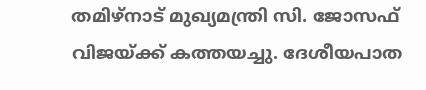തമിഴ്‌നാട് മുഖ്യമന്ത്രി സി. ജോസഫ് വിജയ്ക്ക് കത്തയച്ചു. ദേശീയപാത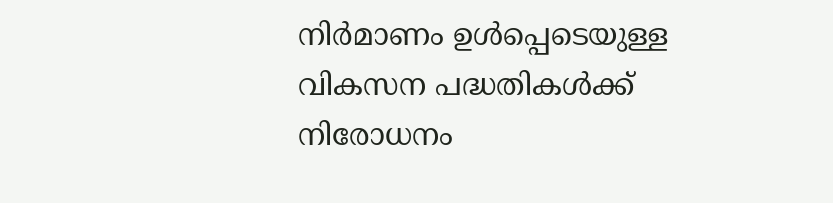നിര്‍മാണം ഉള്‍പ്പെടെയുള്ള വികസന പദ്ധതികള്‍ക്ക് നിരോധനം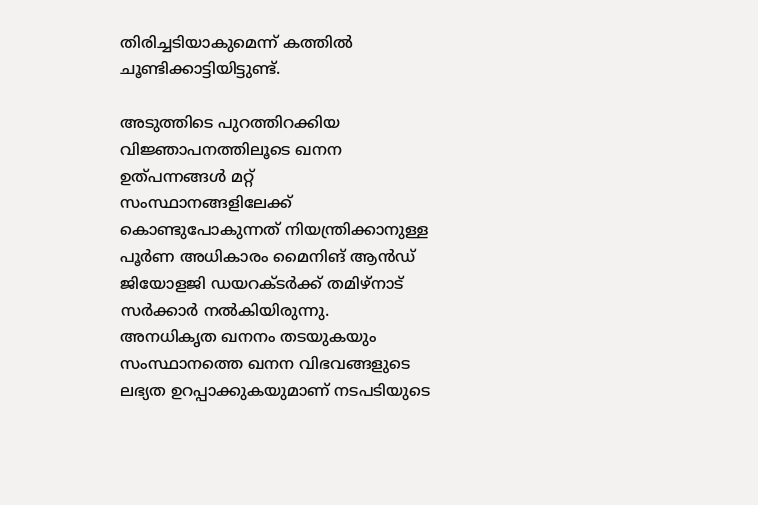തിരിച്ചടിയാകുമെന്ന് കത്തില്‍ ചൂണ്ടിക്കാട്ടിയിട്ടുണ്ട്.

അടുത്തിടെ പുറത്തിറക്കിയ വിജ്ഞാപനത്തിലൂടെ ഖനന ഉത്പന്നങ്ങള്‍ മറ്റ് സംസ്ഥാനങ്ങളിലേക്ക് കൊണ്ടുപോകുന്നത് നിയന്ത്രിക്കാനുള്ള പൂര്‍ണ അധികാരം മൈനിങ് ആന്‍ഡ് ജിയോളജി ഡയറക്ടര്‍ക്ക് തമിഴ്‌നാട് സര്‍ക്കാര്‍ നല്‍കിയിരുന്നു. അനധികൃത ഖനനം തടയുകയും സംസ്ഥാനത്തെ ഖനന വിഭവങ്ങളുടെ ലഭ്യത ഉറപ്പാക്കുകയുമാണ് നടപടിയുടെ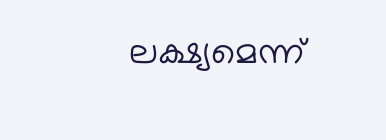ലക്ഷ്യമെന്ന്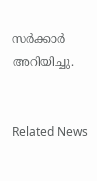സര്‍ക്കാര്‍ അറിയിച്ചു.


Related News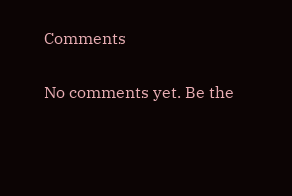Comments

No comments yet. Be the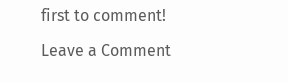first to comment!

Leave a Comment